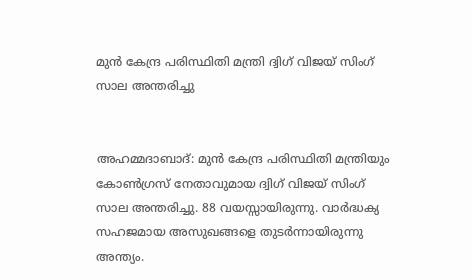മുൻ കേന്ദ്ര പരിസ്ഥിതി മന്ത്രി ദ്വിഗ് വിജയ് സിംഗ് സാല അന്തരിച്ചു


അഹമ്മദാബാദ്: മുൻ കേന്ദ്ര പരിസ്ഥിതി മന്ത്രിയും കോൺഗ്രസ് നേതാവുമായ ദ്വിഗ് വിജയ് സിംഗ് സാല അന്തരിച്ചു. 88 വയസ്സായിരുന്നു. വാർദ്ധക്യ സഹജമായ അസുഖങ്ങളെ തുടർന്നായിരുന്നു അന്ത്യം.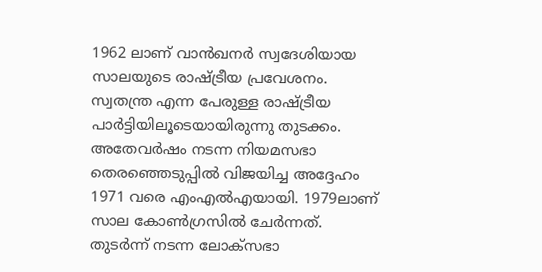1962 ലാണ് വാൻഖനർ സ്വദേശിയായ സാലയുടെ രാഷ്ട്രീയ പ്രവേശനം. സ്വതന്ത്ര എന്ന പേരുള്ള രാഷ്ട്രീയ പാർട്ടിയിലൂടെയായിരുന്നു തുടക്കം. അതേവർഷം നടന്ന നിയമസഭാ തെരഞ്ഞെടുപ്പിൽ വിജയിച്ച അദ്ദേഹം 1971 വരെ എംഎൽഎയായി. 1979ലാണ് സാല കോൺഗ്രസിൽ ചേർന്നത്. തുടർന്ന് നടന്ന ലോക്‌സഭാ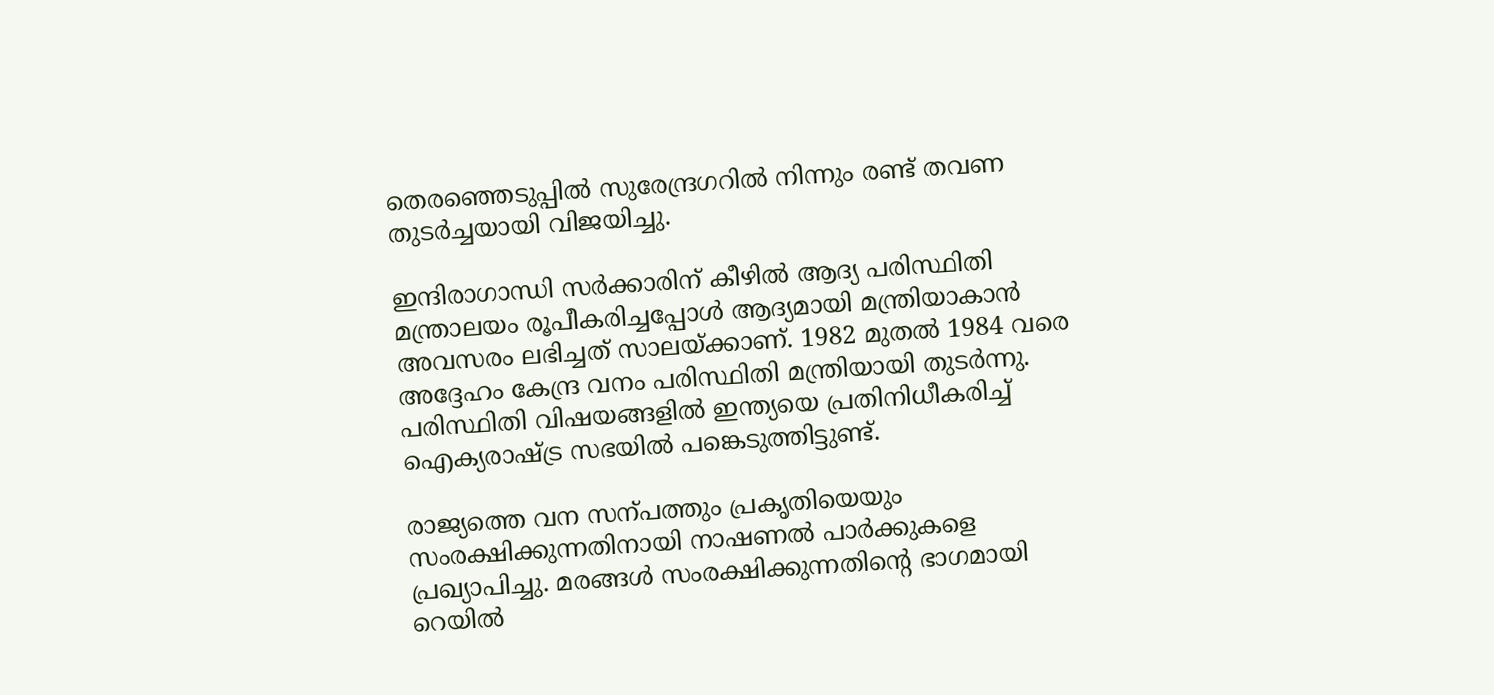തെരഞ്ഞെടുപ്പിൽ സുരേന്ദ്രഗറിൽ നിന്നും രണ്ട് തവണ തുടർച്ചയായി വിജയിച്ചു.

ഇന്ദിരാഗാന്ധി സർക്കാരിന് കീഴിൽ ആദ്യ പരിസ്ഥിതി മന്ത്രാലയം രൂപീകരിച്ചപ്പോൾ ആദ്യമായി മന്ത്രിയാകാൻ അവസരം ലഭിച്ചത് സാലയ്ക്കാണ്. 1982 മുതൽ 1984 വരെ അദ്ദേഹം കേന്ദ്ര വനം പരിസ്ഥിതി മന്ത്രിയായി തുടർന്നു. പരിസ്ഥിതി വിഷയങ്ങളിൽ ഇന്ത്യയെ പ്രതിനിധീകരിച്ച് ഐക്യരാഷ്ട്ര സഭയിൽ പങ്കെടുത്തിട്ടുണ്ട്.

രാജ്യത്തെ വന സന്പത്തും പ്രകൃതിയെയും സംരക്ഷിക്കുന്നതിനായി നാഷണൽ പാർക്കുകളെ പ്രഖ്യാപിച്ചു. മരങ്ങൾ സംരക്ഷിക്കുന്നതിന്റെ ഭാഗമായി റെയിൽ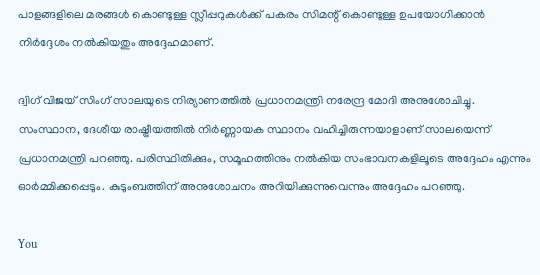പാളങ്ങളിലെ മരങ്ങൾ കൊണ്ടുള്ള സ്ലീപ്പറുകൾക്ക് പകരം സിമന്റ് കൊണ്ടുള്ള ഉപയോഗിക്കാൻ നിർദ്ദേശം നൽകിയതും അദ്ദേഹമാണ്.

ദ്വിഗ് വിജയ് സിംഗ് സാലയുടെ നിര്യാണത്തിൽ പ്രധാനമന്ത്രി നരേന്ദ്ര മോദി അനുശോചിച്ചു. സംസ്ഥാന, ദേശീയ രാഷ്ട്രീയത്തിൽ നിർണ്ണായക സ്ഥാനം വഹിച്ചിരുന്നയാളാണ് സാലയെന്ന് പ്രധാനമന്ത്രി പറഞ്ഞു. പരിസ്ഥിതിക്കും, സമൂഹത്തിനും നൽകിയ സംഭാവനകളിലൂടെ അദ്ദേഹം എന്നും ഓർമ്മിക്കപ്പെടും. കുടുംബത്തിന് അനുശോചനം അറിയിക്കുന്നുവെന്നും അദ്ദേഹം പറഞ്ഞു.

You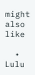might also like

  • Lulu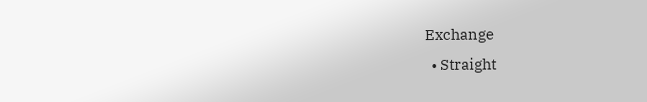Exchange
  • Straight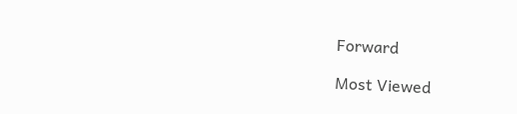Forward

Most Viewed